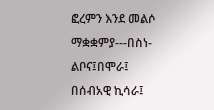ፎረምን እንደ መልሶ ማቋቋምያ---በስነ-ልቦና፤በሞራ፤ በሰብአዊ ኪሳራ፤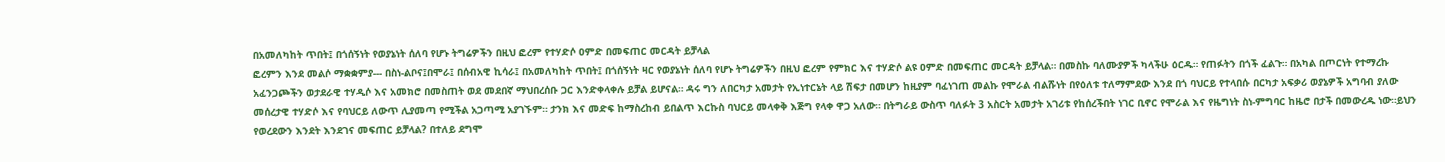በአመለካከት ጥበት፤ በጎሰኝነት የወያኔነት ሰለባ የሆኑ ትግሬዎችን በዚህ ፎረም የተሃድሶ ዐምድ በመፍጠር መርዳት ይቻላል
ፎረምን እንደ መልሶ ማቋቋምያ--- በስነ-ልቦና፤በሞራ፤ በሰብአዊ ኪሳራ፤ በአመለካከት ጥበት፤ በጎሰኝነት ዛር የወያኔነት ሰለባ የሆኑ ትግሬዎችን በዚህ ፎረም የምክር እና ተሃድሶ ልዩ ዐምድ በመፍጠር መርዳት ይቻላል። በመስኩ ባለሙያዎች ካላችሁ ዕርዱ። የጠፉትን በጎች ፈልጉ። በአካል በጦርነት የተማረኩ አፈንጋጮችን ወታደራዊ ተሃዲሶ እና አመክሮ በመስጠት ወደ መደበኛ ማህበረሰቡ ጋር እንድቀላቀሉ ይቻል ይሆናል። ዳሩ ግን ለበርካታ አመታት የኢነተርኔት ላይ ሽፍታ በመሆን ከዚያም ባፈነገጠ መልኩ የሞራል ብልሹነት በየዕለቱ ተለማምደው እንደ በጎ ባህርይ የተላበሱ በርካታ አፍቃሪ ወያኔዎች አግባብ ያለው መሰረታዊ ተሃድሶ እና የባህርይ ለውጥ ሊያመጣ የሚችል አጋጣሚ አያገኙም። ታንክ እና መድፍ ከማስረከብ ይበልጥ እርኩስ ባህርይ መላቀቅ እጅግ የላቀ ዋጋ አለው። በትግራይ ውስጥ ባለፉት 3 አስርት አመታት አገሪቱ የከሰረችበት ነገር ቢኖር የሞራል እና የዜግነት ስነ-ምግባር ከዜሮ በታች በመውረዱ ነው።ይህን የወረደውን እንደት እንደገና መፍጠር ይቻላል? በተለይ ደግሞ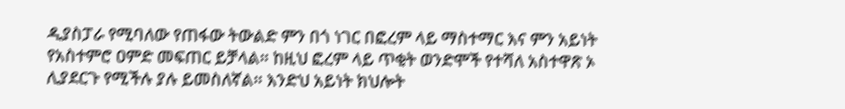ዲያስፓራ የሚባለው የጠፋው ትውልድ ምን በጎ ነገር በፎረም ላይ ማስተማር እና ምን አይነት የአስተምሮ ዐምድ መፍጠር ይቻላል። ከዚህ ፎረም ላይ ጥቂት ወንድሞች የተሻለ አስተዋጽ ኦ ሊያደርጉ የሚችሉ ያሉ ይመስለኛል። እንድህ አይነት ክህሎት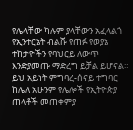የሌላቸው ካሉም ያላቸውን አፈላልጎ የኢንተርኔት ብልሹ የጠፉ የወያኔ ተከታዮችን የባህርይ ለውጥ እንድያመጡ ማድረግ ይቻል ይሆናል። ይህ አይነት ምግባረ-ሰናይ ተግባር ከሌለ አሁንም የሌሎች የኢትዮጵያ ጠላቶች መጠቀምያ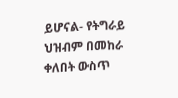ይሆናል- የትግራይ ህዝብም በመከራ ቀለበት ውስጥ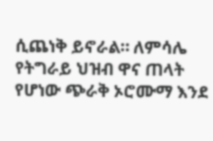ሲጨነቅ ይኖራል። ለምሳሌ የትግራይ ህዝብ ዋና ጠላት የሆነው ጭራቅ ኦሮሙማ እንደ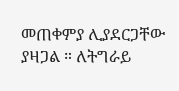መጠቀምያ ሊያደርጋቸው ያዛጋል ። ለትግራይ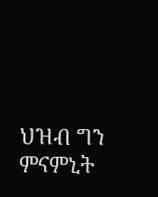ህዝብ ግን ምናምኒት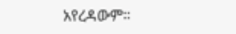አየረዳውም።